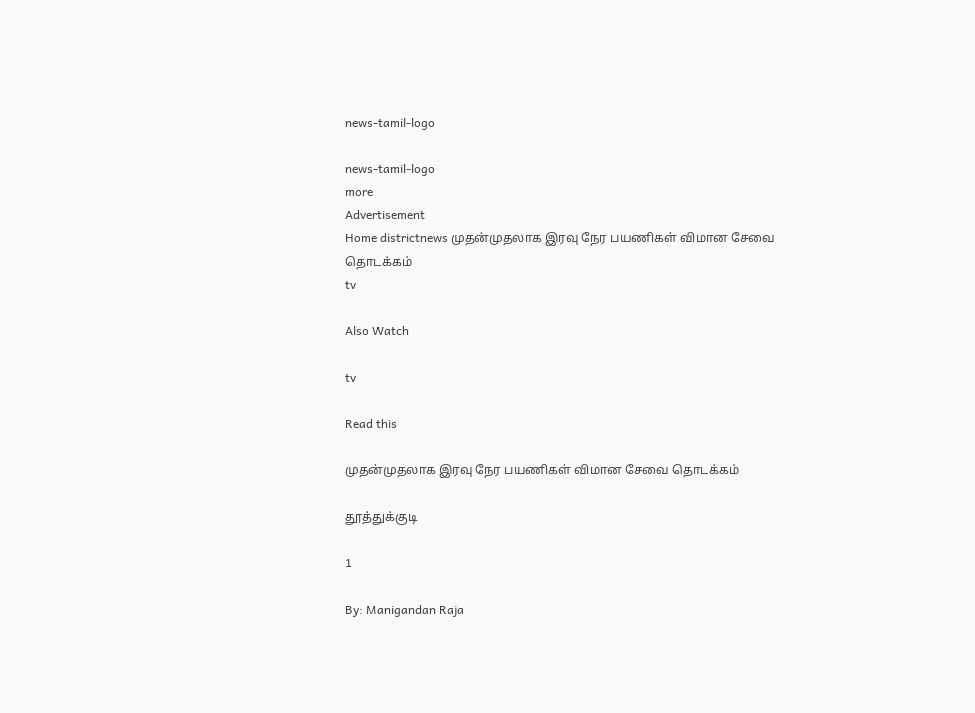news-tamil-logo

news-tamil-logo
more
Advertisement
Home districtnews முதன்முதலாக இரவு நேர பயணிகள் விமான சேவை தொடக்கம்
tv

Also Watch

tv

Read this

முதன்முதலாக இரவு நேர பயணிகள் விமான சேவை தொடக்கம்

தூத்துக்குடி

1

By: Manigandan Raja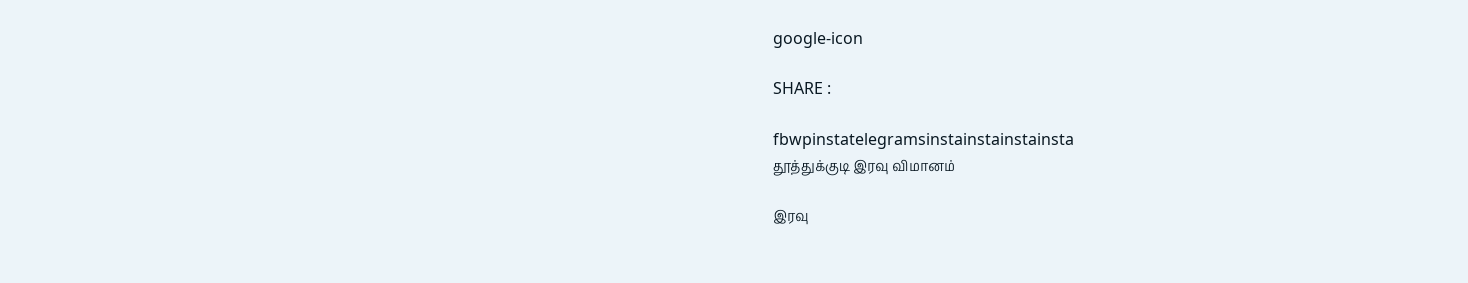google-icon

SHARE :

fbwpinstatelegramsinstainstainstainsta
தூத்துக்குடி இரவு விமானம்

இரவு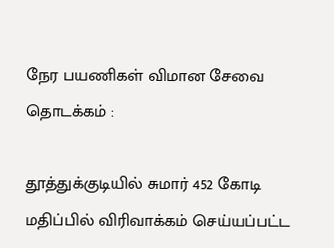நேர பயணிகள் விமான சேவை தொடக்கம் :

தூத்துக்குடியில் சுமார் 452 கோடி மதிப்பில் விரிவாக்கம் செய்யப்பட்ட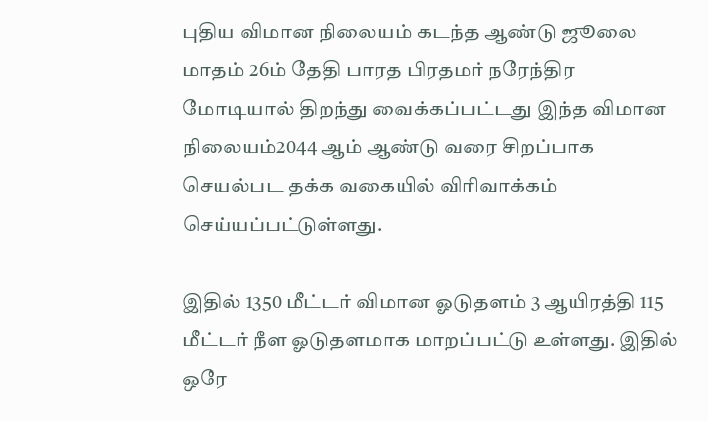புதிய விமான நிலையம் கடந்த ஆண்டு ஜூலை மாதம் 26ம் தேதி பாரத பிரதமர் நரேந்திர மோடியால் திறந்து வைக்கப்பட்டது இந்த விமான நிலையம்2044 ஆம் ஆண்டு வரை சிறப்பாக செயல்பட தக்க வகையில் விரிவாக்கம் செய்யப்பட்டுள்ளது.

இதில் 1350 மீட்டர் விமான ஓடுதளம் 3 ஆயிரத்தி 115 மீட்டர் நீள ஓடுதளமாக மாறப்பட்டு உள்ளது. இதில் ஒரே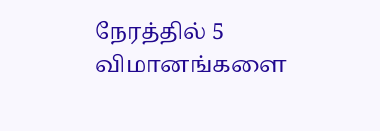நேரத்தில் 5 விமானங்களை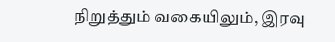நிறுத்தும் வகையிலும், இரவு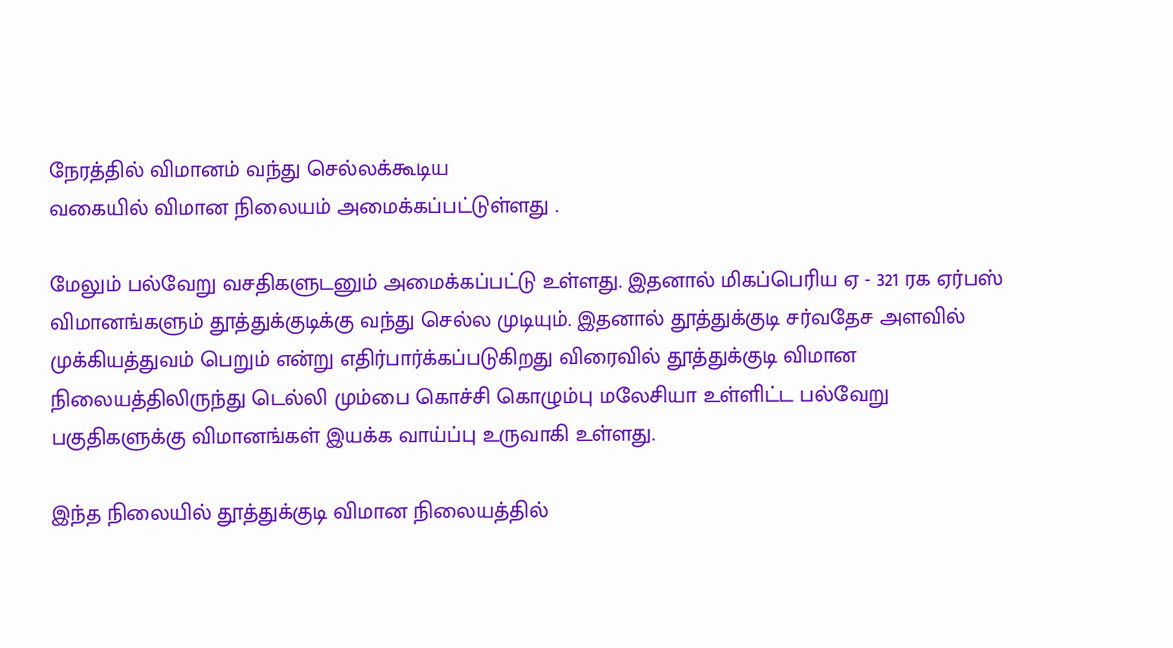நேரத்தில் விமானம் வந்து செல்லக்கூடிய
வகையில் விமான நிலையம் அமைக்கப்பட்டுள்ளது .

மேலும் பல்வேறு வசதிகளுடனும் அமைக்கப்பட்டு உள்ளது. இதனால் மிகப்பெரிய ஏ - 321 ரக ஏர்பஸ் விமானங்களும் தூத்துக்குடிக்கு வந்து செல்ல முடியும். இதனால் தூத்துக்குடி சர்வதேச அளவில் முக்கியத்துவம் பெறும் என்று எதிர்பார்க்கப்படுகிறது விரைவில் தூத்துக்குடி விமான நிலையத்திலிருந்து டெல்லி மும்பை கொச்சி கொழும்பு மலேசியா உள்ளிட்ட பல்வேறு பகுதிகளுக்கு விமானங்கள் இயக்க வாய்ப்பு உருவாகி உள்ளது.

இந்த நிலையில் தூத்துக்குடி விமான நிலையத்தில்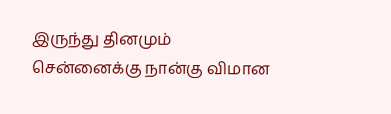இருந்து தினமும் சென்னைக்கு நான்கு விமான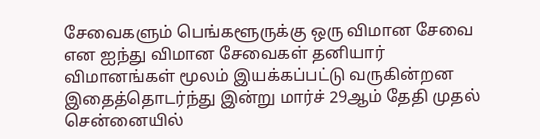சேவைகளும் பெங்களூருக்கு ஒரு விமான சேவை என ஐந்து விமான சேவைகள் தனியார் விமானங்கள் மூலம் இயக்கப்பட்டு வருகின்றன இதைத்தொடர்ந்து இன்று மார்ச் 29ஆம் தேதி முதல் சென்னையில்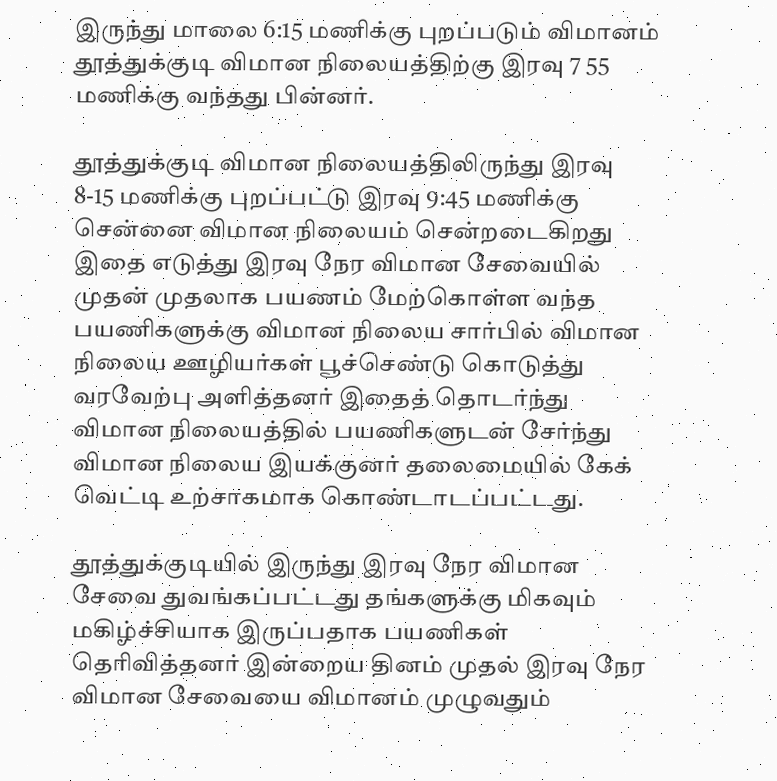இருந்து மாலை 6:15 மணிக்கு புறப்படும் விமானம் தூத்துக்குடி விமான நிலையத்திற்கு இரவு 7 55 மணிக்கு வந்தது பின்னர்.

தூத்துக்குடி விமான நிலையத்திலிருந்து இரவு 8-15 மணிக்கு புறப்பட்டு இரவு 9:45 மணிக்கு சென்னை விமான நிலையம் சென்றடைகிறது இதை எடுத்து இரவு நேர விமான சேவையில் முதன் முதலாக பயணம் மேற்கொள்ள வந்த பயணிகளுக்கு விமான நிலைய சார்பில் விமான நிலைய ஊழியர்கள் பூச்செண்டு கொடுத்து வரவேற்பு அளித்தனர் இதைத் தொடர்ந்து விமான நிலையத்தில் பயணிகளுடன் சேர்ந்து விமான நிலைய இயக்குனர் தலைமையில் கேக் வெட்டி உற்சாகமாக கொண்டாடப்பட்டது.

தூத்துக்குடியில் இருந்து இரவு நேர விமான சேவை துவங்கப்பட்டது தங்களுக்கு மிகவும் மகிழ்ச்சியாக இருப்பதாக பயணிகள் தெரிவித்தனர் இன்றைய தினம் முதல் இரவு நேர விமான சேவையை விமானம் முழுவதும்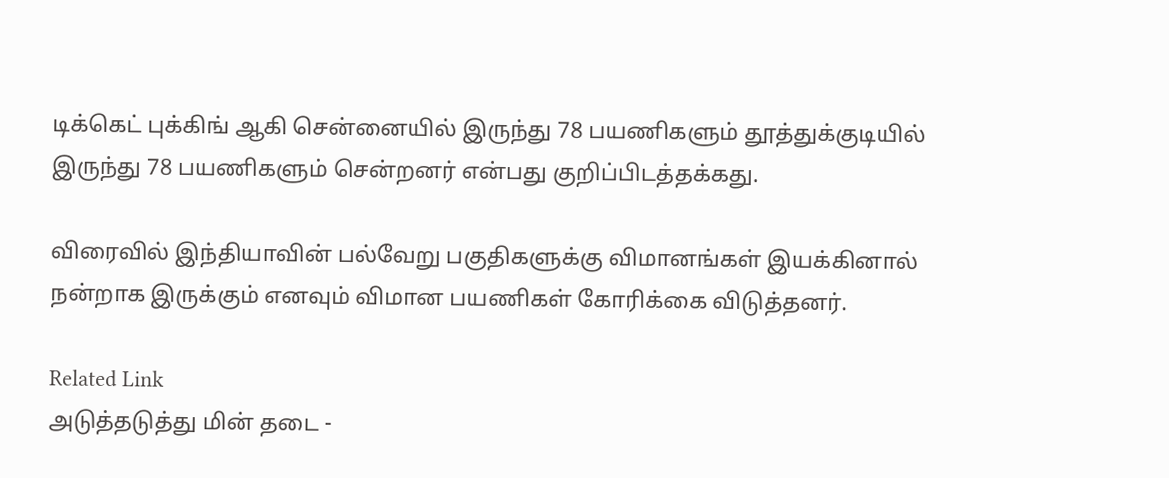டிக்கெட் புக்கிங் ஆகி சென்னையில் இருந்து 78 பயணிகளும் தூத்துக்குடியில் இருந்து 78 பயணிகளும் சென்றனர் என்பது குறிப்பிடத்தக்கது.

விரைவில் இந்தியாவின் பல்வேறு பகுதிகளுக்கு விமானங்கள் இயக்கினால் நன்றாக இருக்கும் எனவும் விமான பயணிகள் கோரிக்கை விடுத்தனர்.

Related Link
அடுத்தடுத்து மின் தடை -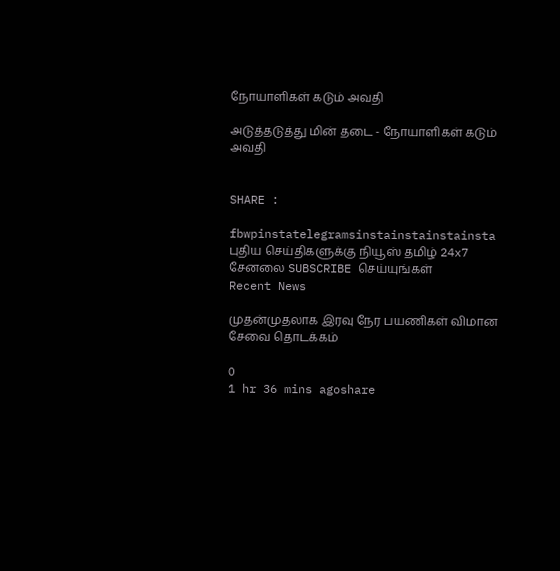நோயாளிகள் கடும் அவதி

அடுத்தடுத்து மின் தடை - நோயாளிகள் கடும் அவதி


SHARE :

fbwpinstatelegramsinstainstainstainsta
புதிய செய்திகளுக்கு நியூஸ் தமிழ் 24x7 சேனலை SUBSCRIBE செய்யுங்கள்
Recent News

முதன்முதலாக இரவு நேர பயணிகள் விமான சேவை தொடக்கம்

0
1 hr 36 mins agoshare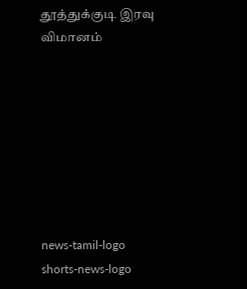தூத்துக்குடி இரவு விமானம்








news-tamil-logo
shorts-news-logo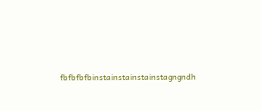fbfbfbfbinstainstainstainstagngndh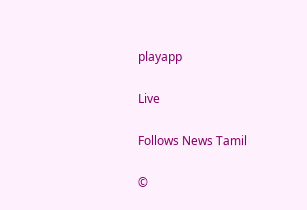playapp

Live

Follows News Tamil

©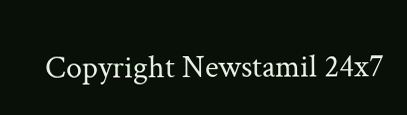Copyright Newstamil 24x7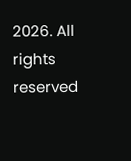2026. All rights reserved